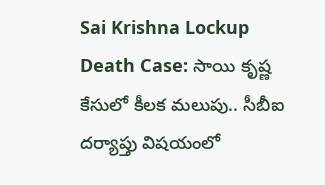Sai Krishna Lockup Death Case: సాయి కృష్ణ కేసులో కీలక మలుపు.. సీబీఐ దర్యాప్తు విషయంలో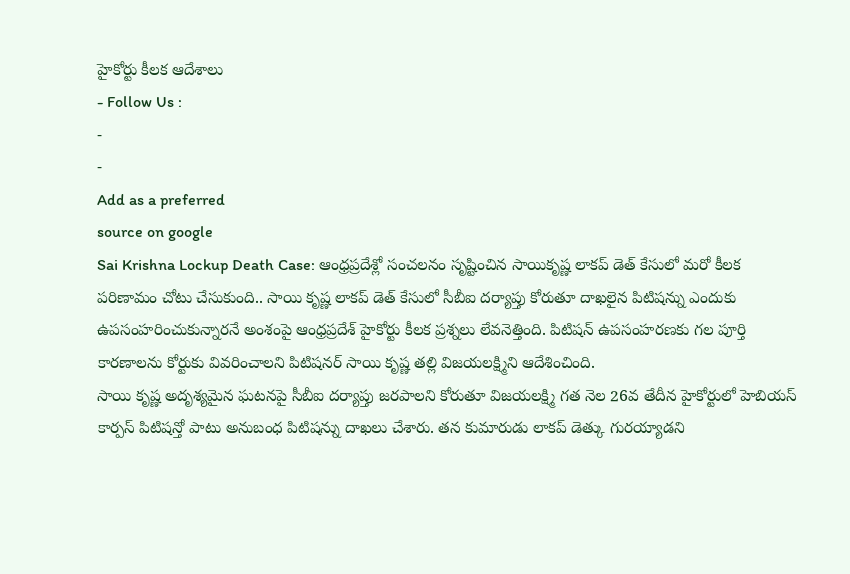హైకోర్టు కీలక ఆదేశాలు
- Follow Us :
-
-
Add as a preferred
source on google
Sai Krishna Lockup Death Case: ఆంధ్రప్రదేశ్లో సంచలనం సృష్టించిన సాయికృష్ణ లాకప్ డెత్ కేసులో మరో కీలక పరిణామం చోటు చేసుకుంది.. సాయి కృష్ణ లాకప్ డెత్ కేసులో సీబీఐ దర్యాప్తు కోరుతూ దాఖలైన పిటిషన్ను ఎందుకు ఉపసంహరించుకున్నారనే అంశంపై ఆంధ్రప్రదేశ్ హైకోర్టు కీలక ప్రశ్నలు లేవనెత్తింది. పిటిషన్ ఉపసంహరణకు గల పూర్తి కారణాలను కోర్టుకు వివరించాలని పిటిషనర్ సాయి కృష్ణ తల్లి విజయలక్ష్మిని ఆదేశించింది.
సాయి కృష్ణ అదృశ్యమైన ఘటనపై సీబీఐ దర్యాప్తు జరపాలని కోరుతూ విజయలక్ష్మి గత నెల 26వ తేదీన హైకోర్టులో హెబియస్ కార్పస్ పిటిషన్తో పాటు అనుబంధ పిటిషన్ను దాఖలు చేశారు. తన కుమారుడు లాకప్ డెత్కు గురయ్యాడని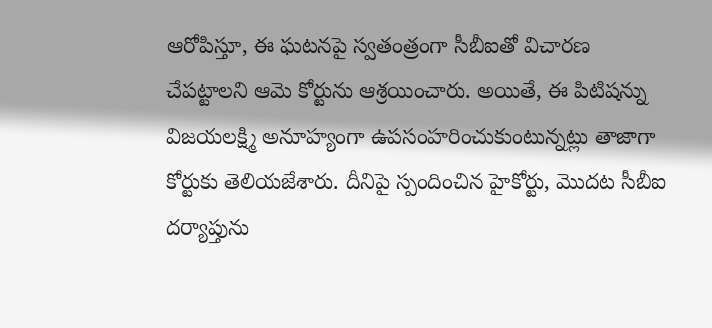ఆరోపిస్తూ, ఈ ఘటనపై స్వతంత్రంగా సీబీఐతో విచారణ చేపట్టాలని ఆమె కోర్టును ఆశ్రయించారు. అయితే, ఈ పిటిషన్ను విజయలక్ష్మి అనూహ్యంగా ఉపసంహరించుకుంటున్నట్లు తాజాగా కోర్టుకు తెలియజేశారు. దీనిపై స్పందించిన హైకోర్టు, మొదట సీబీఐ దర్యాప్తును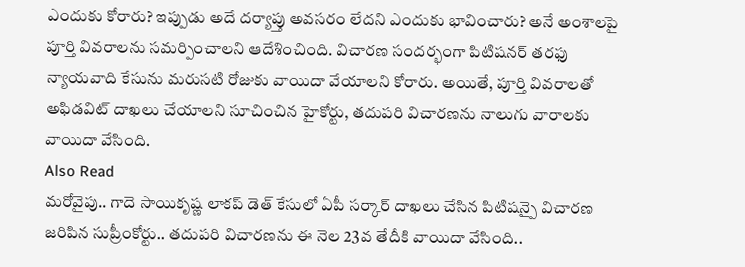ఎందుకు కోరారు? ఇప్పుడు అదే దర్యాప్తు అవసరం లేదని ఎందుకు భావించారు? అనే అంశాలపై పూర్తి వివరాలను సమర్పించాలని ఆదేశించింది. విచారణ సందర్భంగా పిటిషనర్ తరఫు న్యాయవాది కేసును మరుసటి రోజుకు వాయిదా వేయాలని కోరారు. అయితే, పూర్తి వివరాలతో అఫిడవిట్ దాఖలు చేయాలని సూచించిన హైకోర్టు, తదుపరి విచారణను నాలుగు వారాలకు వాయిదా వేసింది.
Also Read
మరోవైపు.. గాదె సాయికృష్ణ లాకప్ డెత్ కేసులో ఏపీ సర్కార్ దాఖలు చేసిన పిటిషన్పై విచారణ జరిపిన సుప్రీంకోర్టు.. తదుపరి విచారణను ఈ నెల 23వ తేదీకి వాయిదా వేసింది..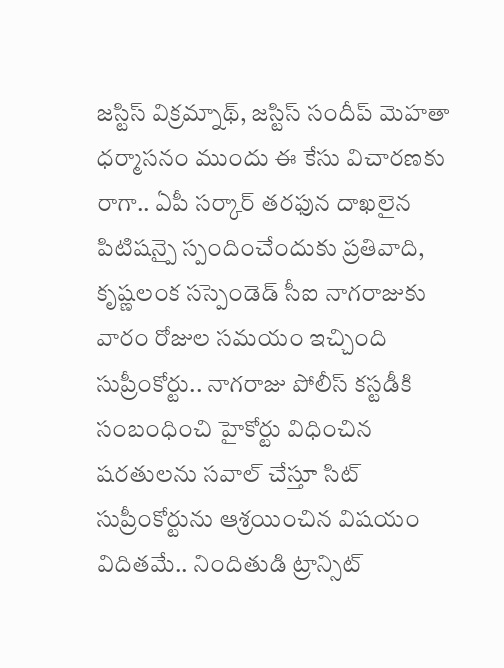జస్టిస్ విక్రమ్నాథ్, జస్టిస్ సందీప్ మెహతా ధర్మాసనం ముందు ఈ కేసు విచారణకు రాగా.. ఏపీ సర్కార్ తరఫున దాఖలైన పిటిషన్పై స్పందించేందుకు ప్రతివాది, కృష్ణలంక సస్పెండెడ్ సీఐ నాగరాజుకు వారం రోజుల సమయం ఇచ్చింది సుప్రీంకోర్టు.. నాగరాజు పోలీస్ కస్టడీకి సంబంధించి హైకోర్టు విధించిన షరతులను సవాల్ చేస్తూ సిట్ సుప్రీంకోర్టును ఆశ్రయించిన విషయం విదితమే.. నిందితుడి ట్రాన్సిట్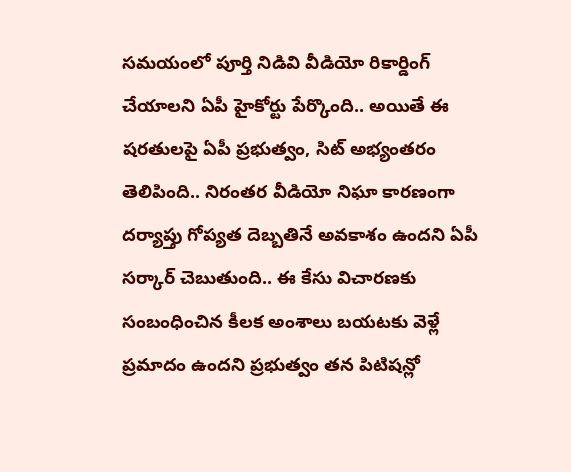సమయంలో పూర్తి నిడివి వీడియో రికార్డింగ్ చేయాలని ఏపీ హైకోర్టు పేర్కొంది.. అయితే ఈ షరతులపై ఏపీ ప్రభుత్వం, సిట్ అభ్యంతరం తెలిపింది.. నిరంతర వీడియో నిఘా కారణంగా దర్యాప్తు గోప్యత దెబ్బతినే అవకాశం ఉందని ఏపీ సర్కార్ చెబుతుంది.. ఈ కేసు విచారణకు సంబంధించిన కీలక అంశాలు బయటకు వెళ్లే ప్రమాదం ఉందని ప్రభుత్వం తన పిటిషన్లో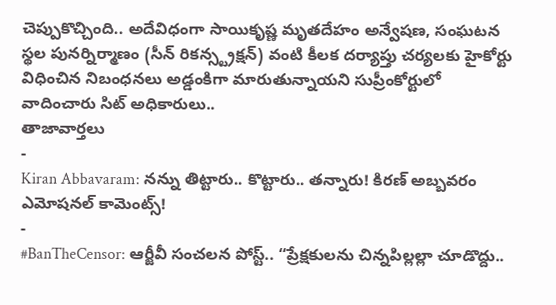చెప్పుకొచ్చింది.. అదేవిధంగా సాయికృష్ణ మృతదేహం అన్వేషణ, సంఘటన స్థల పునర్నిర్మాణం (సీన్ రికన్స్ట్రక్షన్) వంటి కీలక దర్యాప్తు చర్యలకు హైకోర్టు విధించిన నిబంధనలు అడ్డంకిగా మారుతున్నాయని సుప్రీంకోర్టులో వాదించారు సిట్ అధికారులు..
తాజావార్తలు
-
Kiran Abbavaram: నన్ను తిట్టారు.. కొట్టారు.. తన్నారు! కిరణ్ అబ్బవరం ఎమోషనల్ కామెంట్స్!
-
#BanTheCensor: ఆర్జీవీ సంచలన పోస్ట్.. “ప్రేక్షకులను చిన్నపిల్లల్లా చూడొద్దు..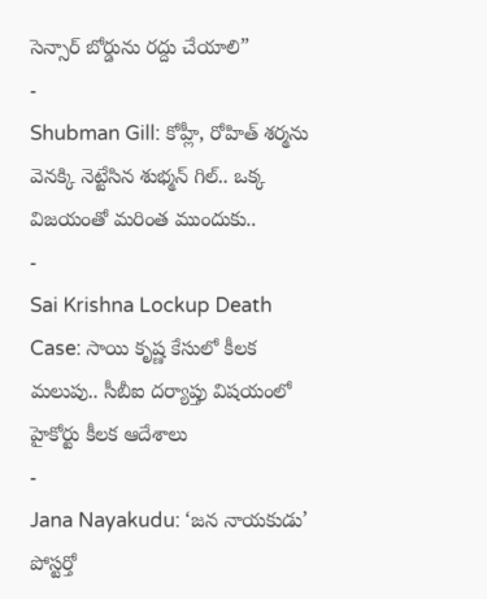సెన్సార్ బోర్డును రద్దు చేయాలి”
-
Shubman Gill: కోహ్లీ, రోహిత్ శర్మను వెనక్కి నెట్టేసిన శుభ్మన్ గిల్.. ఒక్క విజయంతో మరింత ముందుకు..
-
Sai Krishna Lockup Death Case: సాయి కృష్ణ కేసులో కీలక మలుపు.. సీబీఐ దర్యాప్తు విషయంలో హైకోర్టు కీలక ఆదేశాలు
-
Jana Nayakudu: ‘జన నాయకుడు’ పోస్టర్తో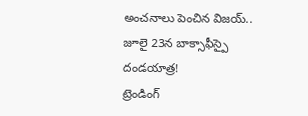అంచనాలు పెంచిన విజయ్.. జూలై 23న బాక్సాఫీస్పై దండయాత్ర!
ట్రెండింగ్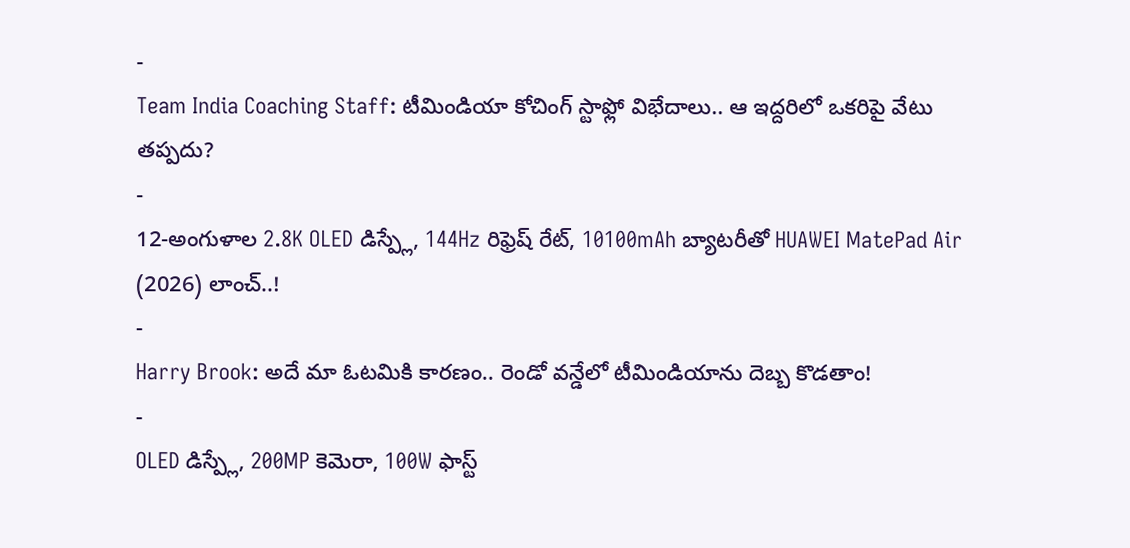-
Team India Coaching Staff: టీమిండియా కోచింగ్ స్టాఫ్లో విభేదాలు.. ఆ ఇద్దరిలో ఒకరిపై వేటు తప్పదు?
-
12-అంగుళాల 2.8K OLED డిస్ప్లే, 144Hz రిఫ్రెష్ రేట్, 10100mAh బ్యాటరీతో HUAWEI MatePad Air (2026) లాంచ్..!
-
Harry Brook: అదే మా ఓటమికి కారణం.. రెండో వన్డేలో టీమిండియాను దెబ్బ కొడతాం!
-
OLED డిస్ప్లే, 200MP కెమెరా, 100W ఫాస్ట్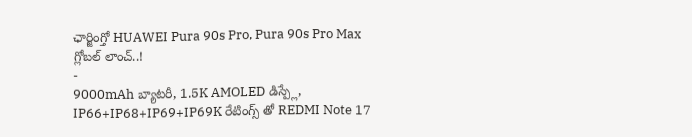ఛార్జింగ్తో HUAWEI Pura 90s Pro, Pura 90s Pro Max గ్లోబల్ లాంచ్..!
-
9000mAh బ్యాటరీ, 1.5K AMOLED డిస్ప్లే, IP66+IP68+IP69+IP69K రేటింగ్స్ తో REDMI Note 17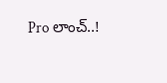Pro లాంచ్..!